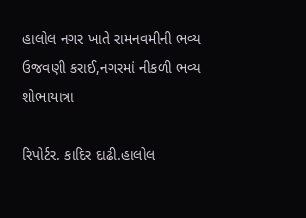હાલોલ નગર ખાતે રામનવમીની ભવ્ય ઉજવણી કરાઈ,નગરમાં નીકળી ભવ્ય શોભાયાત્રા

રિપોર્ટર. કાદિર દાઢી.હાલોલ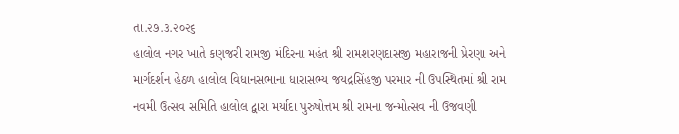તા.૨૭.૩.૨૦૨૬
હાલોલ નગર ખાતે કણજરી રામજી મંદિરના મહંત શ્રી રામશરણદાસજી મહારાજની પ્રેરણા અને માર્ગદર્શન હેઠળ હાલોલ વિધાનસભાના ધારાસભ્ય જયદ્રસિંહજી પરમાર ની ઉપસ્થિતમાં શ્રી રામ નવમી ઉત્સવ સમિતિ હાલોલ દ્વારા મર્યાદા પુરુષોત્તમ શ્રી રામના જન્મોત્સવ ની ઉજવણી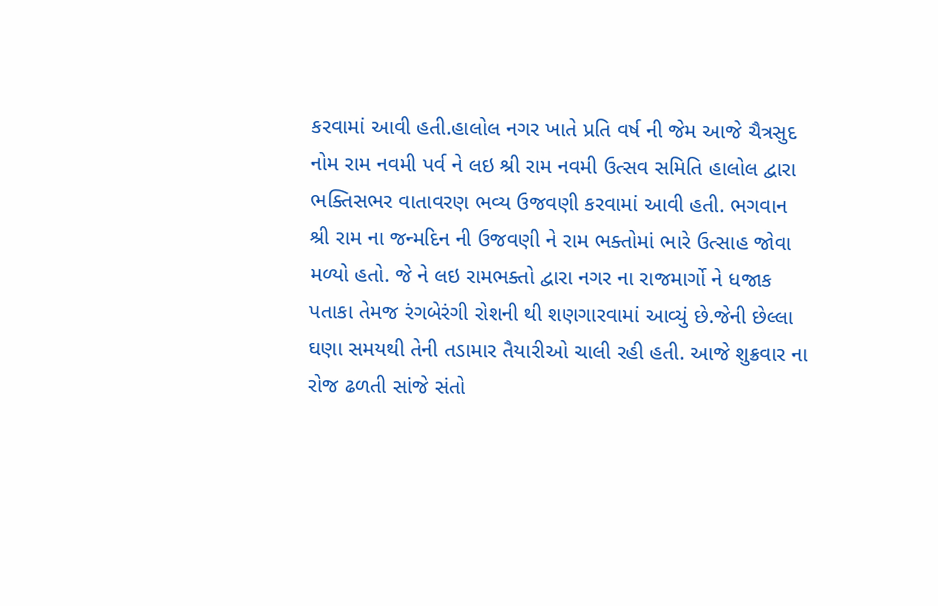કરવામાં આવી હતી.હાલોલ નગર ખાતે પ્રતિ વર્ષ ની જેમ આજે ચૈત્રસુદ નોમ રામ નવમી પર્વ ને લઇ શ્રી રામ નવમી ઉત્સવ સમિતિ હાલોલ દ્વારા ભક્તિસભર વાતાવરણ ભવ્ય ઉજવણી કરવામાં આવી હતી. ભગવાન શ્રી રામ ના જન્મદિન ની ઉજવણી ને રામ ભક્તોમાં ભારે ઉત્સાહ જોવા મળ્યો હતો. જે ને લઇ રામભક્તો દ્વારા નગર ના રાજમાર્ગો ને ધજાક પતાકા તેમજ રંગબેરંગી રોશની થી શણગારવામાં આવ્યું છે.જેની છેલ્લા ઘણા સમયથી તેની તડામાર તૈયારીઓ ચાલી રહી હતી. આજે શુક્રવાર ના રોજ ઢળતી સાંજે સંતો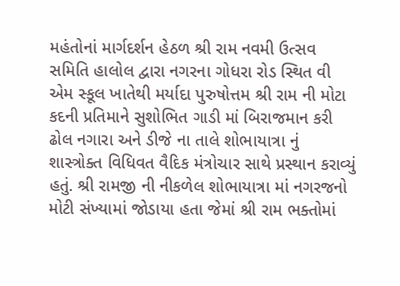મહંતોનાં માર્ગદર્શન હેઠળ શ્રી રામ નવમી ઉત્સવ સમિતિ હાલોલ દ્વારા નગરના ગોધરા રોડ સ્થિત વી એમ સ્કૂલ ખાતેથી મર્યાદા પુરુષોત્તમ શ્રી રામ ની મોટા કદની પ્રતિમાને સુશોભિત ગાડી માં બિરાજમાન કરી ઢોલ નગારા અને ડીજે ના તાલે શોભાયાત્રા નું શાસ્ત્રોક્ત વિધિવત વૈદિક મંત્રોચાર સાથે પ્રસ્થાન કરાવ્યું હતું. શ્રી રામજી ની નીકળેલ શોભાયાત્રા માં નગરજનો મોટી સંખ્યામાં જોડાયા હતા જેમાં શ્રી રામ ભક્તોમાં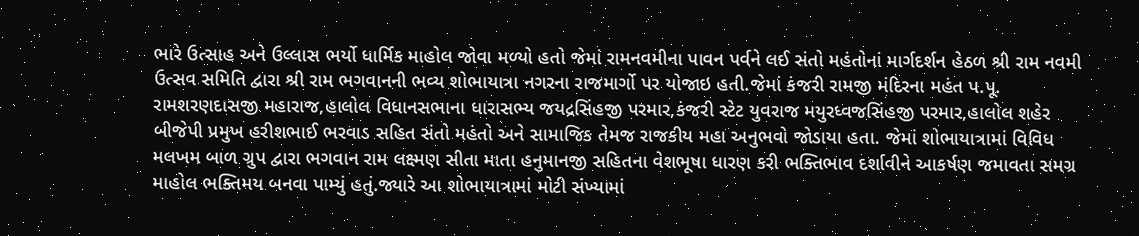ભારે ઉત્સાહ અને ઉલ્લાસ ભર્યો ધાર્મિક માહોલ જોવા મળ્યો હતો જેમાં રામનવમીના પાવન પર્વને લઈ સંતો મહંતોનાં માર્ગદર્શન હેઠળ શ્રી રામ નવમી ઉત્સવ સમિતિ દ્વારા શ્રી રામ ભગવાનની ભવ્ય શોભાયાત્રા નગરના રાજમાર્ગો પર યોજાઇ હતી.જેમાં કંજરી રામજી મંદિરના મહંત પ.પૂ. રામશરણદાસજી મહારાજ,હાલોલ વિધાનસભાના ધારાસભ્ય જયદ્રસિંહજી પરમાર,કંજરી સ્ટેટ યુવરાજ મયુરધ્વજસિંહજી પરમાર,હાલોલ શહેર બીજેપી પ્રમુખ હરીશભાઈ ભરવાડ સહિત સંતો મહંતો અને સામાજિક તેમજ રાજકીય મહા અનુભવો જોડાયા હતા. જેમાં શોભાયાત્રામાં વિવિધ મલખમ બાળ ગ્રુપ દ્વારા ભગવાન રામ લક્ષ્મણ સીતા માતા હનુમાનજી સહિતના વેશભૂષા ધારણ કરી ભક્તિભાવ દર્શાવીને આકર્ષણ જમાવતા સમગ્ર માહોલ ભક્તિમય બનવા પામ્યું હતું.જ્યારે આ શોભાયાત્રામાં મોટી સંખ્યામાં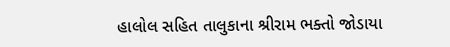હાલોલ સહિત તાલુકાના શ્રીરામ ભક્તો જોડાયા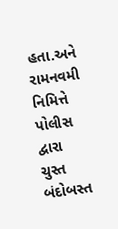હતા.અને રામનવમી નિમિત્તે પોલીસ દ્વારા ચુસ્ત બંદોબસ્ત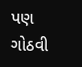પણ ગોઠવી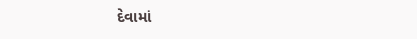દેવામાં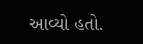આવ્યો હતો.